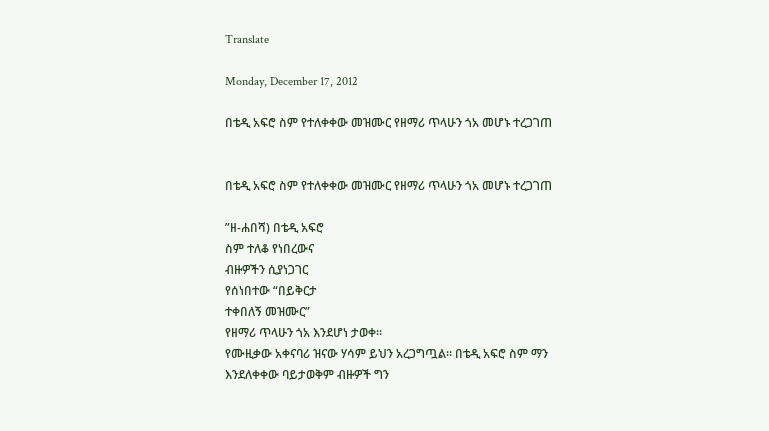Translate

Monday, December 17, 2012

በቴዲ አፍሮ ስም የተለቀቀው መዝሙር የዘማሪ ጥላሁን ጎአ መሆኑ ተረጋገጠ


በቴዲ አፍሮ ስም የተለቀቀው መዝሙር የዘማሪ ጥላሁን ጎአ መሆኑ ተረጋገጠ

”ዘ-ሐበሻ) በቴዲ አፍሮ
ስም ተለቆ የነበረውና
ብዙዎችን ሲያነጋገር
የሰነበተው “በይቅርታ
ተቀበለኝ መዝሙር”
የዘማሪ ጥላሁን ጎአ እንደሆነ ታወቀ።
የሙዚቃው አቀናባሪ ዝናው ሃሳም ይህን አረጋግጧል። በቴዲ አፍሮ ስም ማን እንደለቀቀው ባይታወቅም ብዙዎች ግን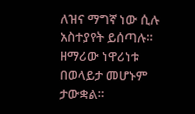ለዝና ማግኛ ነው ሲሉ አስተያየት ይሰጣሉ።
ዘማሪው ነዋሪነቱ በወላይታ መሆኑም ታውቋል።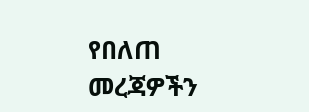የበለጠ መረጃዎችን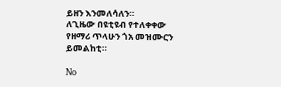ይዘን እንመለሳለን።
ለጊዜው በዩቲዩብ የተለቀቀው የዘማሪ ጥላሁን ጎአ መዝሙርን ይመልከቲ።

No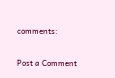comments:

Post a Comment